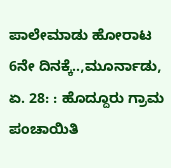ಪಾಲೇಮಾಡು ಹೋರಾಟ 6ನೇ ದಿನಕ್ಕೆ..,ಮೂರ್ನಾಡು, ಏ. 28: : ಹೊದ್ದೂರು ಗ್ರಾಮ ಪಂಚಾಯಿತಿ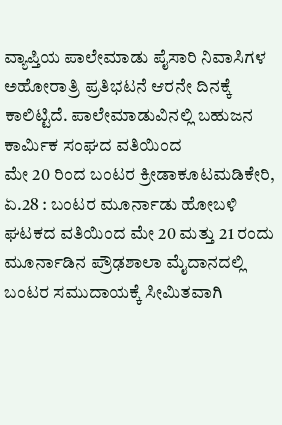ವ್ಯಾಪ್ತಿಯ ಪಾಲೇಮಾಡು ಪೈಸಾರಿ ನಿವಾಸಿಗಳ ಅಹೋರಾತ್ರಿ ಪ್ರತಿಭಟನೆ ಆರನೇ ದಿನಕ್ಕೆ ಕಾಲಿಟ್ಟಿದೆ. ಪಾಲೇಮಾಡುವಿನಲ್ಲಿ ಬಹುಜನ ಕಾರ್ಮಿಕ ಸಂಘದ ವತಿಯಿಂದ
ಮೇ 20 ರಿಂದ ಬಂಟರ ಕ್ರೀಡಾಕೂಟಮಡಿಕೇರಿ, ಏ.28 : ಬಂಟರ ಮೂರ್ನಾಡು ಹೋಬಳಿ ಘಟಕದ ವತಿಯಿಂದ ಮೇ 20 ಮತ್ತು 21 ರಂದು ಮೂರ್ನಾಡಿನ ಪ್ರೌಢಶಾಲಾ ಮೈದಾನದಲ್ಲಿ ಬಂಟರ ಸಮುದಾಯಕ್ಕೆ ಸೀಮಿತವಾಗಿ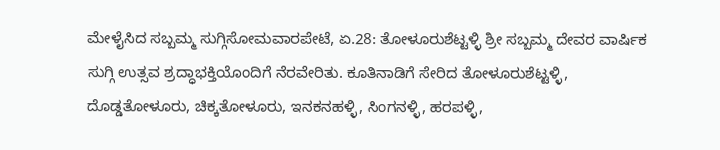ಮೇಳೈಸಿದ ಸಬ್ಬಮ್ಮ ಸುಗ್ಗಿಸೋಮವಾರಪೇಟೆ, ಏ.28: ತೋಳೂರುಶೆಟ್ಟಳ್ಳಿ ಶ್ರೀ ಸಬ್ಬಮ್ಮ ದೇವರ ವಾರ್ಷಿಕ ಸುಗ್ಗಿ ಉತ್ಸವ ಶ್ರದ್ಧಾಭಕ್ತಿಯೊಂದಿಗೆ ನೆರವೇರಿತು. ಕೂತಿನಾಡಿಗೆ ಸೇರಿದ ತೋಳೂರುಶೆಟ್ಟಳ್ಳಿ, ದೊಡ್ಡತೋಳೂರು, ಚಿಕ್ಕತೋಳೂರು, ಇನಕನಹಳ್ಳಿ, ಸಿಂಗನಳ್ಳಿ, ಹರಪಳ್ಳಿ,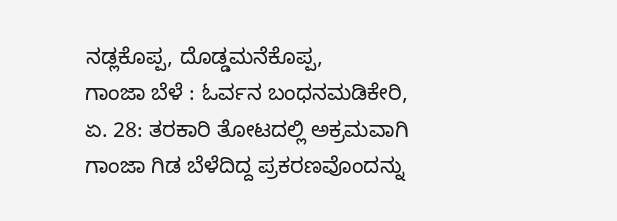ನಡ್ಲಕೊಪ್ಪ, ದೊಡ್ಡಮನೆಕೊಪ್ಪ,
ಗಾಂಜಾ ಬೆಳೆ : ಓರ್ವನ ಬಂಧನಮಡಿಕೇರಿ, ಏ. 28: ತರಕಾರಿ ತೋಟದಲ್ಲಿ ಅಕ್ರಮವಾಗಿ ಗಾಂಜಾ ಗಿಡ ಬೆಳೆದಿದ್ದ ಪ್ರಕರಣವೊಂದನ್ನು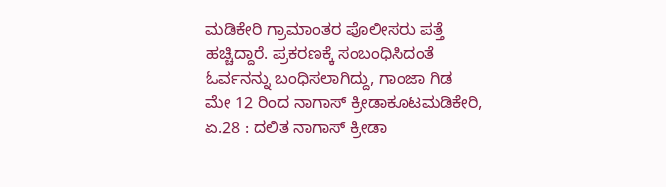ಮಡಿಕೇರಿ ಗ್ರಾಮಾಂತರ ಪೊಲೀಸರು ಪತ್ತೆ ಹಚ್ಚಿದ್ದಾರೆ. ಪ್ರಕರಣಕ್ಕೆ ಸಂಬಂಧಿಸಿದಂತೆ ಓರ್ವನನ್ನು ಬಂಧಿಸಲಾಗಿದ್ದು, ಗಾಂಜಾ ಗಿಡ
ಮೇ 12 ರಿಂದ ನಾಗಾಸ್ ಕ್ರೀಡಾಕೂಟಮಡಿಕೇರಿ, ಏ.28 : ದಲಿತ ನಾಗಾಸ್ ಕ್ರೀಡಾ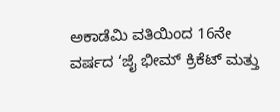ಅಕಾಡೆಮಿ ವತಿಯಿಂದ 16ನೇ ವರ್ಷದ ‘ಜೈ ಭೀಮ್ ಕ್ರಿಕೆಟ್ ಮತ್ತು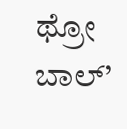ಥ್ರೋ ಬಾಲ್’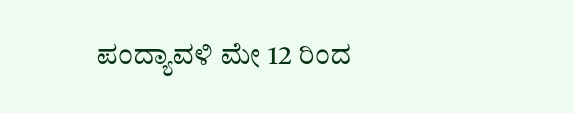ಪಂದ್ಯಾವಳಿ ಮೇ 12 ರಿಂದ